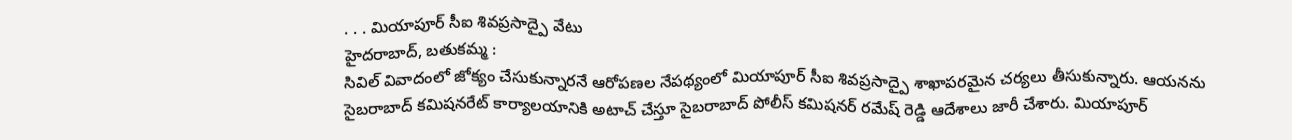. . . మియాపూర్ సీఐ శివప్రసాద్పై వేటు
హైదరాబాద్, బతుకమ్మ :
సివిల్ వివాదంలో జోక్యం చేసుకున్నారనే ఆరోపణల నేపథ్యంలో మియాపూర్ సీఐ శివప్రసాద్పై శాఖాపరమైన చర్యలు తీసుకున్నారు. ఆయనను సైబరాబాద్ కమిషనరేట్ కార్యాలయానికి అటాచ్ చేస్తూ సైబరాబాద్ పోలీస్ కమిషనర్ రమేష్ రెడ్డి ఆదేశాలు జారీ చేశారు. మియాపూర్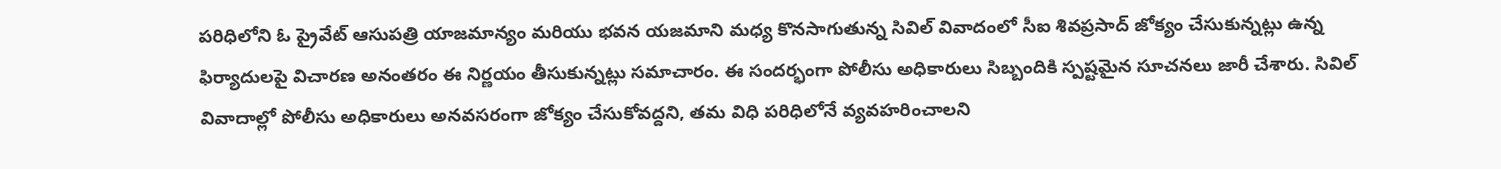పరిధిలోని ఓ ప్రైవేట్ ఆసుపత్రి యాజమాన్యం మరియు భవన యజమాని మధ్య కొనసాగుతున్న సివిల్ వివాదంలో సీఐ శివప్రసాద్ జోక్యం చేసుకున్నట్లు ఉన్న ఫిర్యాదులపై విచారణ అనంతరం ఈ నిర్ణయం తీసుకున్నట్లు సమాచారం. ఈ సందర్భంగా పోలీసు అధికారులు సిబ్బందికి స్పష్టమైన సూచనలు జారీ చేశారు. సివిల్ వివాదాల్లో పోలీసు అధికారులు అనవసరంగా జోక్యం చేసుకోవద్దని, తమ విధి పరిధిలోనే వ్యవహరించాలని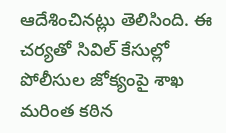ఆదేశించినట్లు తెలిసింది. ఈ చర్యతో సివిల్ కేసుల్లో పోలీసుల జోక్యంపై శాఖ మరింత కఠిన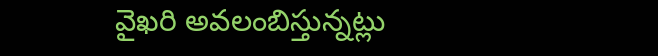వైఖరి అవలంబిస్తున్నట్లు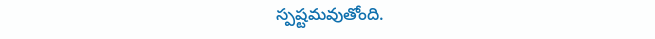స్పష్టమవుతోంది.